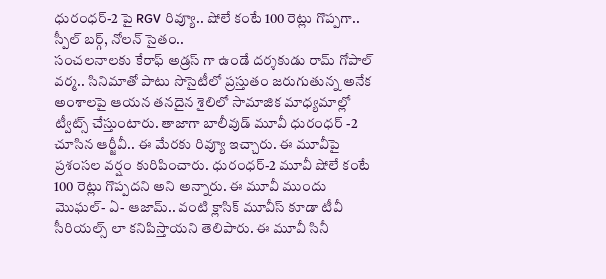ధురంధర్-2 పై RGV రివ్యూ.. షోలే కంటే 100 రెట్లు గొప్పగా.. స్పీల్ బర్గ్, నోలన్ సైతం..
సంచలనాలకు కేరాఫ్ అడ్రస్ గా ఉండే దర్శకుడు రామ్ గోపాల్ వర్మ.. సినిమాతో పాటు సొసైటీలో ప్రస్తుతం జరుగుతున్న అనేక అంశాలపై ఆయన తనదైన శైలిలో సామాజిక మాధ్యమాల్లో ట్వీట్స్ చేస్తుంటారు. తాజాగా బాలీవుడ్ మూవీ ధురంధర్ -2 చూసిన ఆర్జీవీ.. ఈ మేరకు రివ్యూ ఇచ్చారు. ఈ మూవీపై ప్రశంసల వర్షం కురిపించారు. ధురంధర్-2 మూవీ షోలే కంటే 100 రెట్లు గొప్పదని అని అన్నారు. ఈ మూవీ ముందు మొఘల్- ఏ- ఆజామ్.. వంటి క్లాసిక్ మూవీస్ కూడా టీవీ సీరియల్స్ లా కనిపిస్తాయని తెలిపారు. ఈ మూవీ సినీ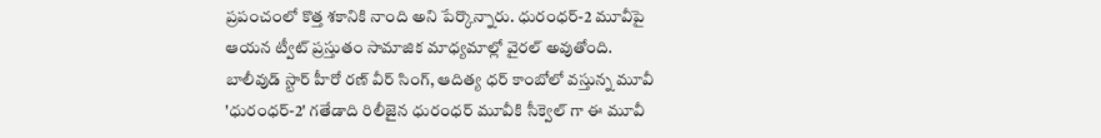ప్రపంచంలో కొత్త శకానికి నాంది అని పేర్కొన్నారు. ధురంధర్-2 మూవీపై ఆయన ట్వీట్ ప్రస్తుతం సామాజిక మాధ్యమాల్లో వైరల్ అవుతోంది.
బాలీవుడ్ స్టార్ హీరో రణ్ వీర్ సింగ్, ఆదిత్య ధర్ కాంబోలో వస్తున్న మూవీ 'ధురంధర్-2' గతేడాది రిలీజైన ధురంధర్ మూవీకి సీక్వెల్ గా ఈ మూవీ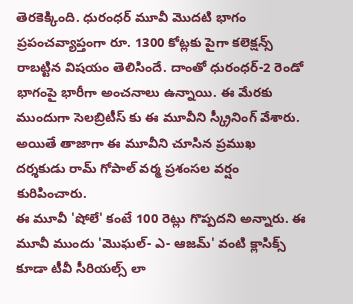తెరకెక్కింది. ధురంధర్ మూవీ మొదటి భాగం ప్రపంచవ్యాప్తంగా రూ. 1300 కోట్లకు పైగా కలెక్షన్స్ రాబట్టిన విషయం తెలిసిందే. దాంతో ధురంధర్-2 రెండో భాగంపై భారీగా అంచనాలు ఉన్నాయి. ఈ మేరకు ముందుగా సెలబ్రిటీస్ కు ఈ మూవీని స్క్రీనింగ్ వేశారు. అయితే తాజాగా ఈ మూవీని చూసిన ప్రముఖ దర్శకుడు రామ్ గోపాల్ వర్మ ప్రశంసల వర్షం కురిపించారు.
ఈ మూవీ 'షోలే' కంటే 100 రెట్లు గొప్పదని అన్నారు. ఈ మూవీ ముందు 'మొఘల్- ఎ- ఆజమ్' వంటి క్లాసిక్స్ కూడా టీవీ సీరియల్స్ లా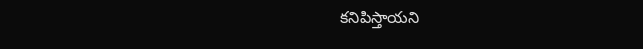కనిపిస్తాయని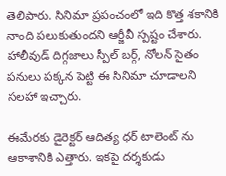తెలిపారు. సినిమా ప్రపంచంలో ఇది కొత్త శకానికి నాంది పలుకుతుందని ఆర్జీవీ స్పష్టం చేశారు. హాలీవుడ్ దిగ్గజాలు స్పీల్ బర్గ్, నోలన్ సైతం పనులు పక్కన పెట్టి ఈ సినిమా చూడాలని సలహా ఇచ్చారు.

ఈమేరకు డైరెక్టర్ ఆదిత్య ధర్ టాలెంట్ ను ఆకాశానికి ఎత్తారు. ఇకపై దర్శకుడు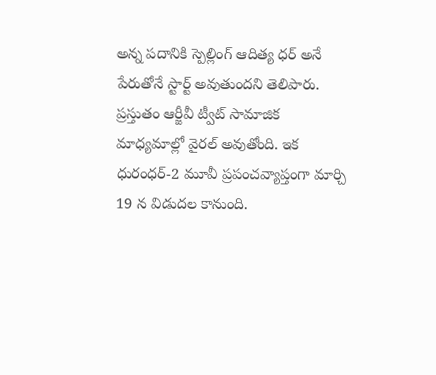అన్న పదానికి స్పెల్లింగ్ ఆదిత్య ధర్ అనే పేరుతోనే స్టార్ట్ అవుతుందని తెలిపారు. ప్రస్తుతం ఆర్జీవీ ట్వీట్ సామాజిక మాధ్యమాల్లో వైరల్ అవుతోంది. ఇక ధురంధర్-2 మూవీ ప్రపంచవ్యాప్తంగా మార్చి 19 న విడుదల కానుంది.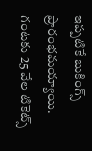ఇప్పటికే బుకింగ్స్ ప్రారంభమయ్యాయి. గంటకు 25 వేల టికెట్స్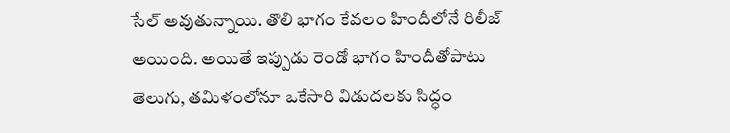సేల్ అవుతున్నాయి. తొలి భాగం కేవలం హిందీలోనే రిలీజ్ అయింది. అయితే ఇప్పుడు రెండో భాగం హిందీతోపాటు తెలుగు, తమిళంలోనూ ఒకేసారి విడుదలకు సిద్ధం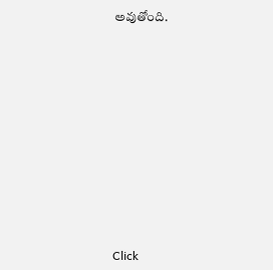అవుతోంది.












Click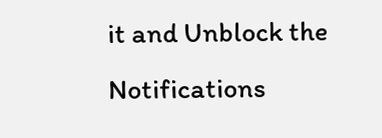it and Unblock the Notifications